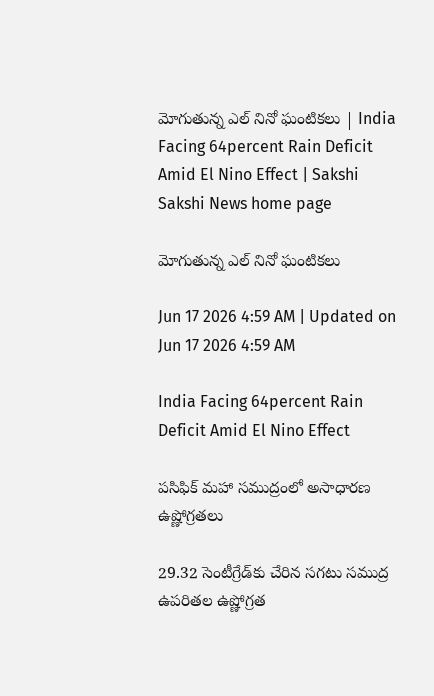మోగుతున్న ఎల్‌ నినో ఘంటికలు | India Facing 64percent Rain Deficit Amid El Nino Effect | Sakshi
Sakshi News home page

మోగుతున్న ఎల్‌ నినో ఘంటికలు

Jun 17 2026 4:59 AM | Updated on Jun 17 2026 4:59 AM

India Facing 64percent Rain Deficit Amid El Nino Effect

పసిఫిక్‌ మహా సముద్రంలో అసాధారణ ఉష్ణోగ్రతలు

29.32 సెంటీగ్రేడ్‌కు చేరిన సగటు సముద్ర ఉపరితల ఉష్ణోగ్రత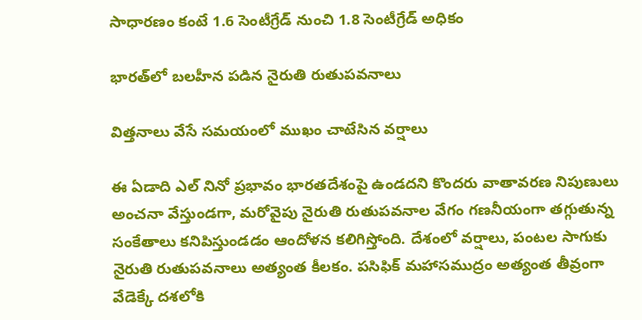సాధారణం కంటే 1.6 సెంటీగ్రేడ్‌ నుంచి 1.8 సెంటీగ్రేడ్‌ అధికం

భారత్‌లో బలహీన పడిన నైరుతి రుతుపవనాలు

విత్తనాలు వేసే సమయంలో ముఖం చాటేసిన వర్షాలు

ఈ ఏడాది ఎల్‌ నినో ప్రభావం భారతదేశంపై ఉండదని కొందరు వాతావరణ నిపుణులు అంచనా వేస్తుండగా, మరోవైపు నైరుతి రుతుపవనాల వేగం గణనీయంగా తగ్గుతున్న సంకేతాలు కనిపిస్తుండడం ఆందోళన కలిగిస్తోంది. దేశంలో వర్షాలు, పంటల సాగుకు నైరుతి రుతుపవనాలు అత్యంత కీలకం. పసిఫిక్‌ మహాసముద్రం అత్యంత తీవ్రంగా వేడెక్కే దశలోకి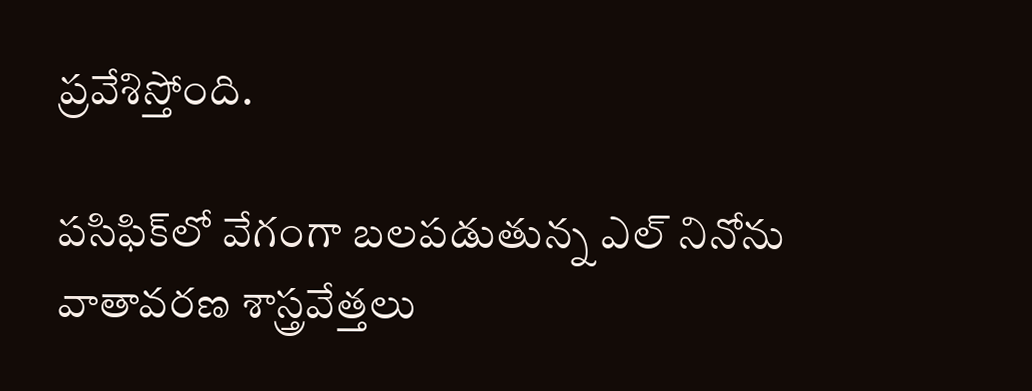ప్రవేశిస్తోంది.

పసిఫిక్‌లో వేగంగా బలపడుతున్న ఎల్‌ నినోను వాతావరణ శాస్త్రవేత్తలు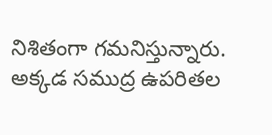నిశితంగా గమనిస్తున్నారు. అక్కడ సముద్ర ఉపరితల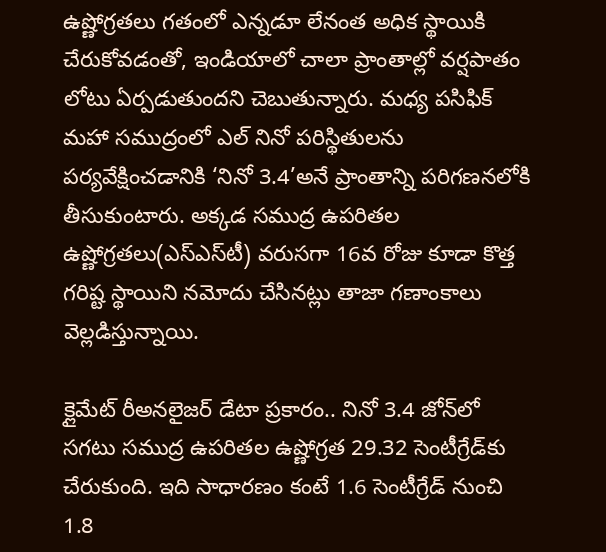ఉష్ణోగ్రతలు గతంలో ఎన్నడూ లేనంత అధిక స్థాయికి చేరుకోవడంతో, ఇండియాలో చాలా ప్రాంతాల్లో వర్షపాతం లోటు ఏర్పడుతుందని చెబుతున్నారు. మధ్య పసిఫిక్‌ మహా సముద్రంలో ఎల్‌ నినో పరిస్థితులను పర్యవేక్షించడానికి ‘నినో 3.4’అనే ప్రాంతాన్ని పరిగణనలోకి తీసుకుంటారు. అక్కడ సముద్ర ఉపరితల ఉష్ణోగ్రతలు(ఎస్‌ఎస్‌టీ) వరుసగా 16వ రోజు కూడా కొత్త గరిష్ట స్థాయిని నమోదు చేసినట్లు తాజా గణాంకాలు వెల్లడిస్తున్నాయి.

క్లైమేట్‌ రీఅనలైజర్‌ డేటా ప్రకారం.. నినో 3.4 జోన్‌లో సగటు సముద్ర ఉపరితల ఉష్ణోగ్రత 29.32 సెంటీగ్రేడ్‌కు చేరుకుంది. ఇది సాధారణం కంటే 1.6 సెంటీగ్రేడ్‌ నుంచి 1.8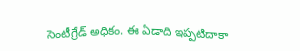సెంటీగ్రేడ్‌ అధికం. ఈ ఏడాది ఇప్పటిదాకా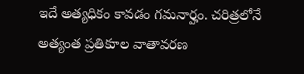ఇదే అత్యధికం కావడం గమనార్హం. చరిత్రలోనే అత్యంత ప్రతికూల వాతావరణ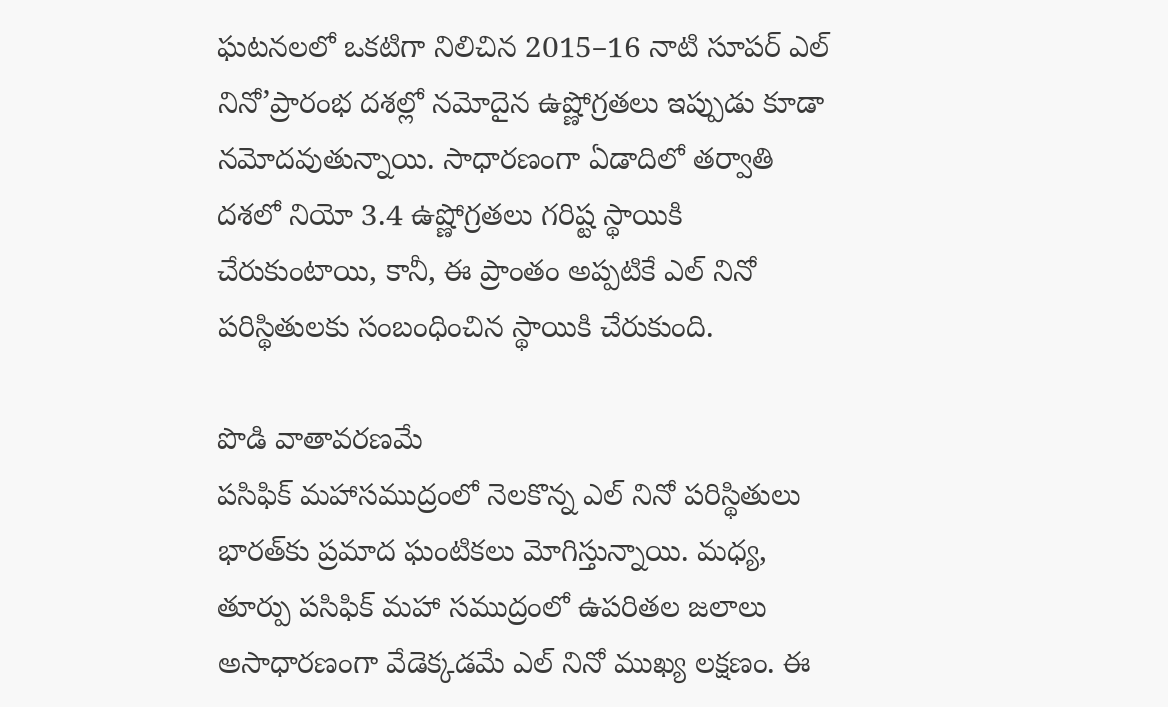ఘటనలలో ఒకటిగా నిలిచిన 2015–16 నాటి సూపర్‌ ఎల్‌ నినో’ప్రారంభ దశల్లో నమోదైన ఉష్ణోగ్రతలు ఇప్పుడు కూడా నమోదవుతున్నాయి. సాధారణంగా ఏడాదిలో తర్వాతి దశలో నియో 3.4 ఉష్ణోగ్రతలు గరిష్ట స్థాయికి చేరుకుంటాయి, కానీ, ఈ ప్రాంతం అప్పటికే ఎల్‌ నినో పరిస్థితులకు సంబంధించిన స్థాయికి చేరుకుంది.

పొడి వాతావరణమే
పసిఫిక్‌ మహాసముద్రంలో నెలకొన్న ఎల్‌ నినో పరిస్థితులు భారత్‌కు ప్రమాద ఘంటికలు మోగిస్తున్నాయి. మధ్య, తూర్పు పసిఫిక్‌ మహా సముద్రంలో ఉపరితల జలాలు అసాధారణంగా వేడెక్కడమే ఎల్‌ నినో ముఖ్య లక్షణం. ఈ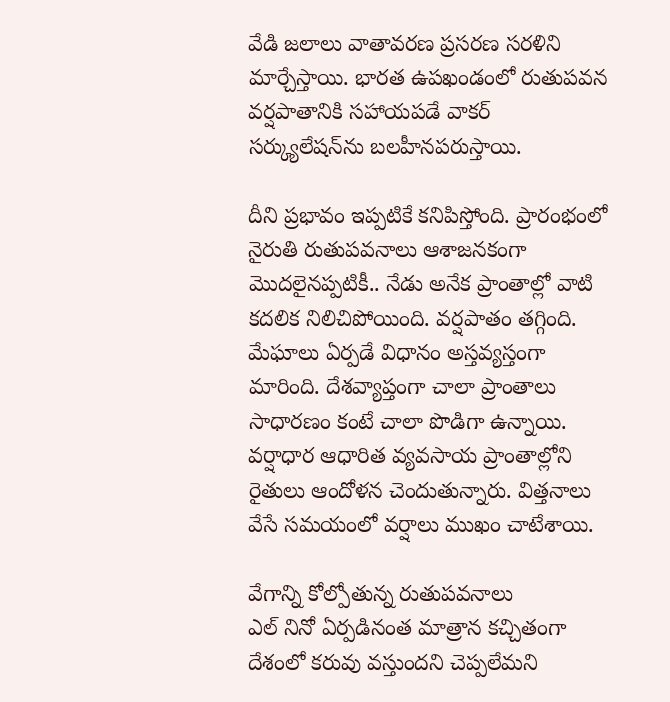వేడి జలాలు వాతావరణ ప్రసరణ సరళిని మార్చేస్తాయి. భారత ఉపఖండంలో రుతుపవన వర్షపాతానికి సహాయపడే వాకర్‌ సర్క్యులేషన్‌ను బలహీనపరుస్తాయి.

దీని ప్రభావం ఇప్పటికే కనిపిస్తోంది. ప్రారంభంలో నైరుతి రుతుపవనాలు ఆశాజనకంగా మొదలైనప్పటికీ.. నేడు అనేక ప్రాంతాల్లో వాటి కదలిక నిలిచిపోయింది. వర్షపాతం తగ్గింది. మేఘాలు ఏర్పడే విధానం అస్తవ్యస్తంగా మారింది. దేశవ్యాప్తంగా చాలా ప్రాంతాలు సాధారణం కంటే చాలా పొడిగా ఉన్నాయి. వర్షాధార ఆధారిత వ్యవసాయ ప్రాంతాల్లోని రైతులు ఆందోళన చెందుతున్నారు. విత్తనాలు వేసే సమయంలో వర్షాలు ముఖం చాటేశాయి.

వేగాన్ని కోల్పోతున్న రుతుపవనాలు
ఎల్‌ నినో ఏర్పడినంత మాత్రాన కచ్చితంగా దేశంలో కరువు వస్తుందని చెప్పలేమని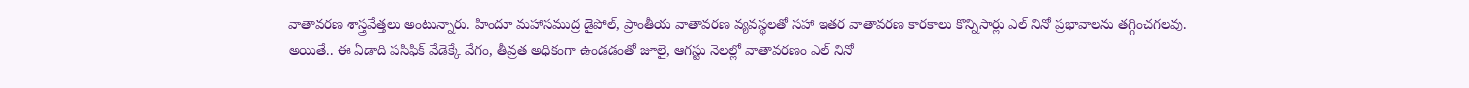వాతావరణ శాస్త్రవేత్తలు అంటున్నారు. హిందూ మహాసముద్ర డైపోల్, ప్రాంతీయ వాతావరణ వ్యవస్థలతో సహా ఇతర వాతావరణ కారకాలు కొన్నిసార్లు ఎల్‌ నినో ప్రభావాలను తగ్గించగలవు. అయితే.. ఈ ఏడాది పసిఫిక్‌ వేడెక్కే వేగం, తీవ్రత అధికంగా ఉండడంతో జూలై, ఆగస్టు నెలల్లో వాతావరణం ఎల్‌ నినో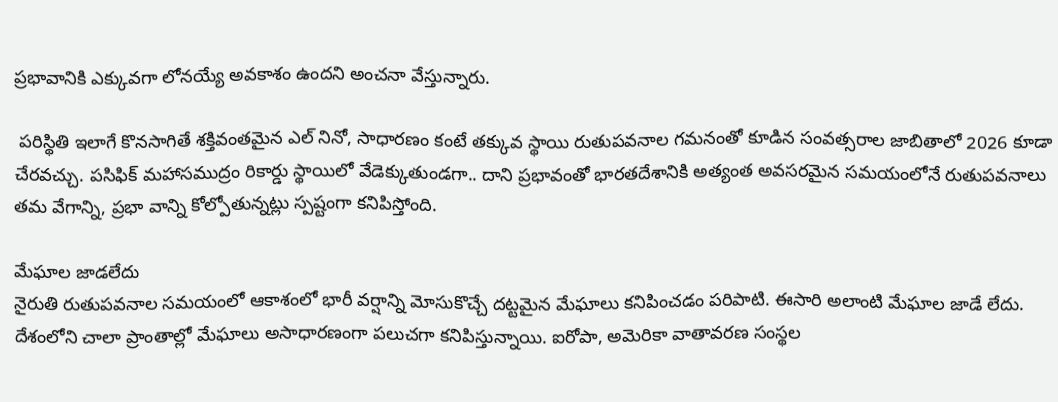ప్రభావానికి ఎక్కువగా లోనయ్యే అవకాశం ఉందని అంచనా వేస్తున్నారు.

 పరిస్థితి ఇలాగే కొనసాగితే శక్తివంతమైన ఎల్‌ నినో, సాధారణం కంటే తక్కువ స్థాయి రుతుపవనాల గమనంతో కూడిన సంవత్సరాల జాబితాలో 2026 కూడా చేరవచ్చు. పసిఫిక్‌ మహాసముద్రం రికార్డు స్థాయిలో వేడెక్కుతుండగా.. దాని ప్రభావంతో భారతదేశానికి అత్యంత అవసరమైన సమయంలోనే రుతుపవనాలు తమ వేగాన్ని, ప్రభా వాన్ని కోల్పోతున్నట్లు స్పష్టంగా కనిపిస్తోంది.

మేఘాల జాడలేదు
నైరుతి రుతుపవనాల సమయంలో ఆకాశంలో భారీ వర్షాన్ని మోసుకొచ్చే దట్టమైన మేఘాలు కనిపించడం పరిపాటి. ఈసారి అలాంటి మేఘాల జాడే లేదు. దేశంలోని చాలా ప్రాంతాల్లో మేఘాలు అసాధారణంగా పలుచగా కనిపిస్తున్నాయి. ఐరోపా, అమెరికా వాతావరణ సంస్థల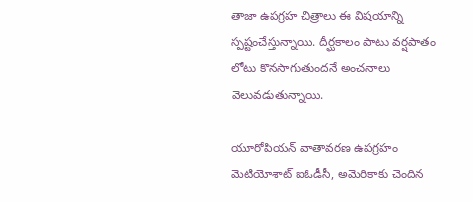తాజా ఉపగ్రహ చిత్రాలు ఈ విషయాన్ని స్పష్టంచేస్తున్నాయి. దీర్ఘకాలం పాటు వర్షపాతం లోటు కొనసాగుతుందనే అంచనాలు వెలువడుతున్నాయి.

యూరోపియన్‌ వాతావరణ ఉపగ్రహం మెటియోశాట్‌ ఐఓడీసీ, అమెరికాకు చెందిన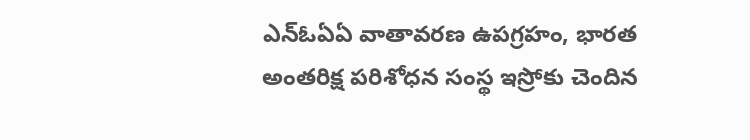ఎన్‌ఓఏఏ వాతావరణ ఉపగ్రహం, భారత అంతరిక్ష పరిశోధన సంస్థ ఇస్రోకు చెందిన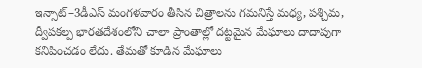ఇన్సాట్‌–3డీఎస్‌ మంగళవారం తీసిన చిత్రాలను గమనిస్తే మధ్య, పశ్చిమ, ద్వీపకల్ప భారతదేశంలోని చాలా ప్రాంతాల్లో దట్టమైన మేఘాలు దాదాపుగా కనిపించడం లేదు. తేమతో కూడిన మేఘాలు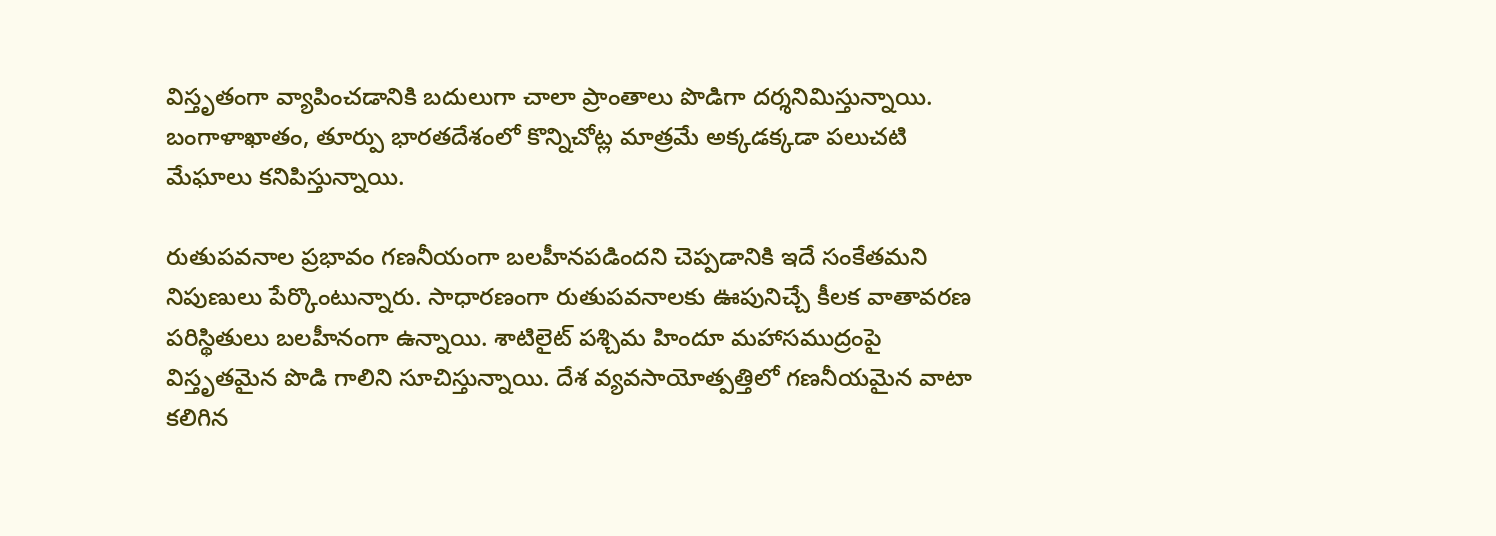విస్తృతంగా వ్యాపించడానికి బదులుగా చాలా ప్రాంతాలు పొడిగా దర్శనిమిస్తున్నాయి. బంగాళాఖాతం, తూర్పు భారతదేశంలో కొన్నిచోట్ల మాత్రమే అక్కడక్కడా పలుచటి మేఘాలు కనిపిస్తున్నాయి.

రుతుపవనాల ప్రభావం గణనీయంగా బలహీనపడిందని చెప్పడానికి ఇదే సంకేతమని నిపుణులు పేర్కొంటున్నారు. సాధారణంగా రుతుపవనాలకు ఊపునిచ్చే కీలక వాతావరణ పరిస్థితులు బలహీనంగా ఉన్నాయి. శాటిలైట్‌ పశ్చిమ హిందూ మహాసముద్రంపై విస్తృతమైన పొడి గాలిని సూచిస్తున్నాయి. దేశ వ్యవసాయోత్పత్తిలో గణనీయమైన వాటా కలిగిన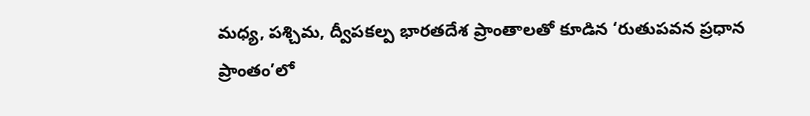మధ్య, పశ్చిమ, ద్వీపకల్ప భారతదేశ ప్రాంతాలతో కూడిన ‘రుతుపవన ప్రధాన ప్రాంతం’లో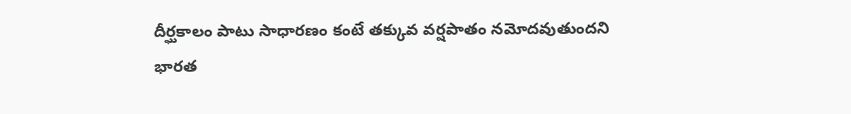దీర్ఘకాలం పాటు సాధారణం కంటే తక్కువ వర్షపాతం నమోదవుతుందని భారత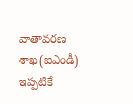వాతావరణ శాఖ(ఐఎండీ) ఇప్పటికే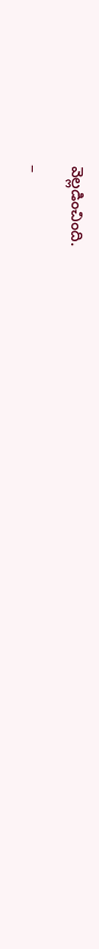వెల్లడించింది.

–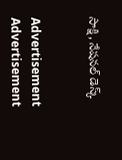సాక్షి, నేషనల్‌ డెస్క్‌


Advertisement
Advertisement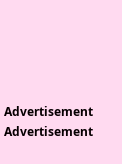Advertisement
Advertisement